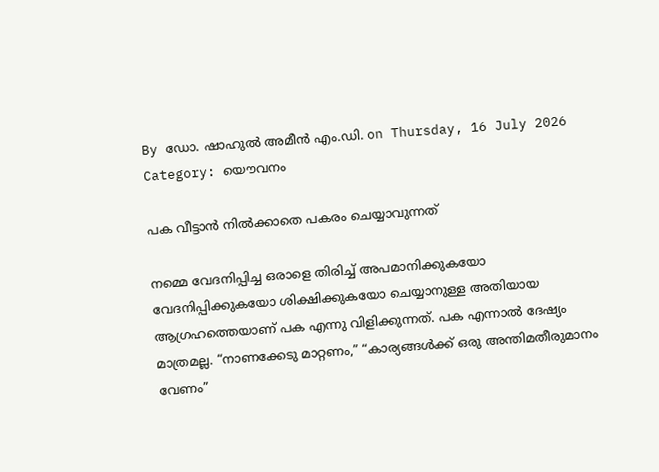By ഡോ. ഷാഹുല്‍ അമീന്‍ എം.ഡി. on Thursday, 16 July 2026
Category: യൌവനം

പക വീട്ടാന്‍ നില്‍ക്കാതെ പകരം ചെയ്യാവുന്നത്

നമ്മെ വേദനിപ്പിച്ച ഒരാളെ തിരിച്ച് അപമാനിക്കുകയോ വേദനിപ്പിക്കുകയോ ശിക്ഷിക്കുകയോ ചെയ്യാനുള്ള അതിയായ ആഗ്രഹത്തെയാണ് പക എന്നു വിളിക്കുന്നത്. പക എന്നാൽ ദേഷ്യം മാത്രമല്ല. “നാണക്കേടു മാറ്റണം,” “കാര്യങ്ങൾക്ക് ഒരു അന്തിമതീരുമാനം വേണം”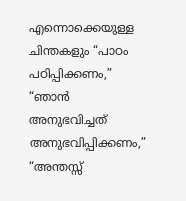എന്നൊക്കെയുള്ള ചിന്തകളും “പാഠം പഠിപ്പിക്കണം,” “ഞാൻ അനുഭവിച്ചത് അനുഭവിപ്പിക്കണം,” “അന്തസ്സ്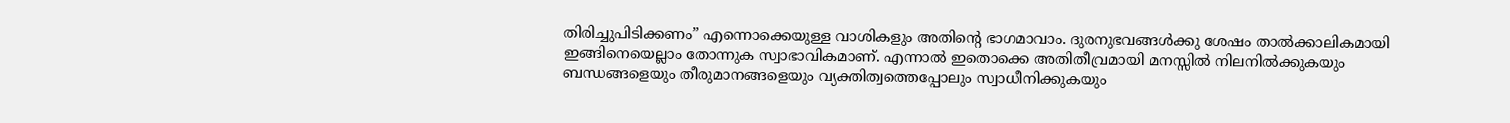തിരിച്ചുപിടിക്കണം” എന്നൊക്കെയുള്ള വാശികളും അതിന്‍റെ ഭാഗമാവാം. ദുരനുഭവങ്ങള്‍ക്കു ശേഷം താൽക്കാലികമായി ഇങ്ങിനെയെല്ലാം തോന്നുക സ്വാഭാവികമാണ്. എന്നാൽ ഇതൊക്കെ അതിതീവ്രമായി മനസ്സിൽ നിലനിൽക്കുകയും ബന്ധങ്ങളെയും തീരുമാനങ്ങളെയും വ്യക്തിത്വത്തെപ്പോലും സ്വാധീനിക്കുകയും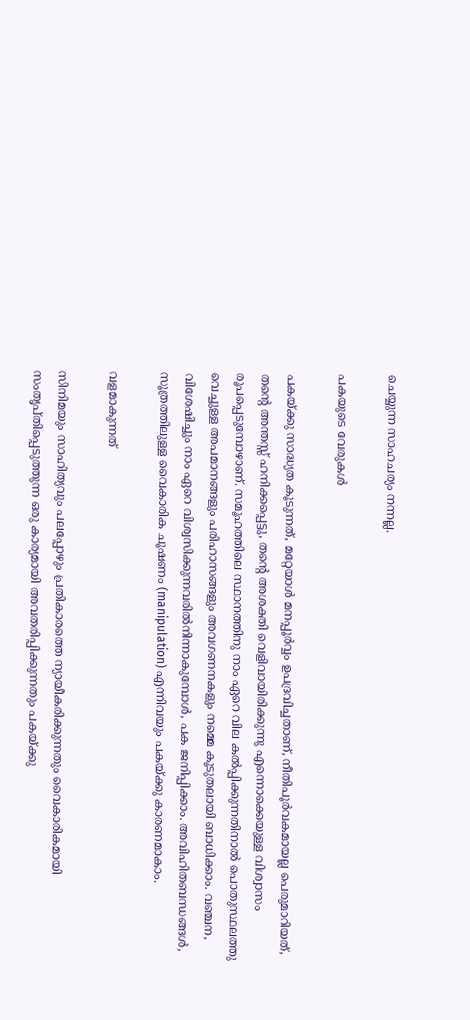ചെയ്യുന്ന സാഹചര്യം നന്നല്ല.

പകയുടെ വേരുകൾ

പകയ്ക്കു സാദ്ധ്യത കൂടുന്നത്, മറ്റേയാള്‍ മനപ്പൂർവ്വം ഉപദ്രവിച്ചതാണ്, നീതിപൂർവകമായല്ല പെരുമാറിയത്, തന്‍റെ അന്തസ്സ് ഹനിക്കപ്പെട്ടു, തന്‍റെ അശക്തി വെളിവായിരിക്കുന്നു എന്നൊക്കെയുള്ള വിശ്വാസം രൂപപ്പെടുമ്പോഴാണ്. സമൂഹത്തിലെ സ്ഥാനത്തിനു നാം ഏറെ വില കൽപ്പിക്കുന്നതിനാല്‍ പൊതുസ്ഥലത്തു വെച്ചുള്ള അപമാനങ്ങളും പരിഹാസങ്ങളും അവഗണനകളും നമ്മെ കൂടുതലായി ബാധിക്കാം. വഞ്ചന, വിശേഷിച്ചും നാം ഏറെ വിശ്വസിക്കുന്നവരില്‍നിന്നാകുമ്പോള്‍, പക ജനിപ്പിക്കാം. അവിഹിതബന്ധങ്ങൾ, സൂത്രത്തിലുള്ള വൈകാരിക ചൂഷണം (manipulation) എന്നിവയും പകയ്ക്കു കാരണമാകാം.

വളമാകുന്നത്

സിനിമയും സാഹിത്യവും പലപ്പോഴും പ്രതികാരത്തെ ന്യായീകരിക്കുന്നതും വൈകാരികമായി സംതൃപ്തിപ്പെടുത്തുന്ന ഒരു കാര്യമായി അവതരിപ്പിക്കുന്നതും പകയ്ക്കു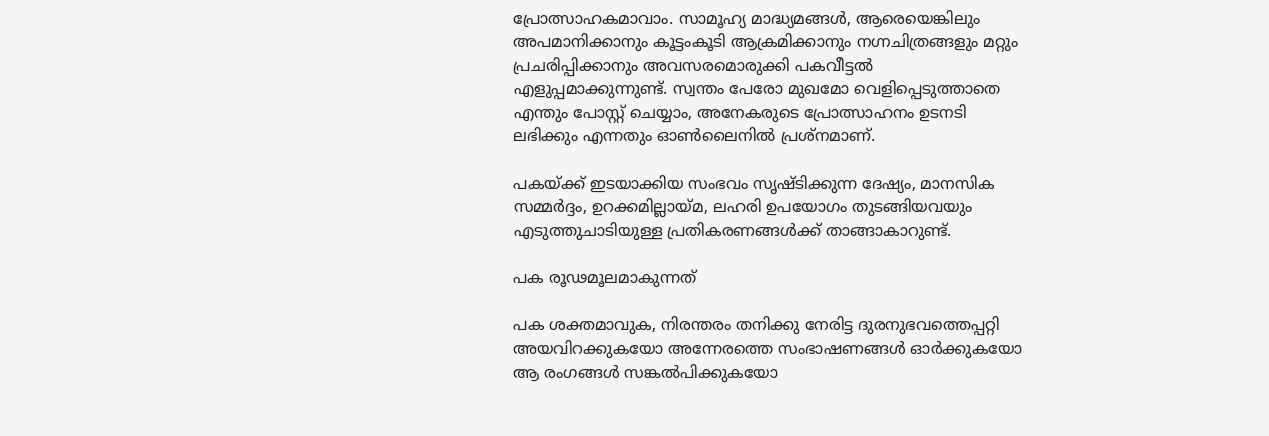പ്രോത്സാഹകമാവാം. സാമൂഹ്യ മാദ്ധ്യമങ്ങൾ, ആരെയെങ്കിലും അപമാനിക്കാനും കൂട്ടംകൂടി ആക്രമിക്കാനും നഗ്നചിത്രങ്ങളും മറ്റും പ്രചരിപ്പിക്കാനും അവസരമൊരുക്കി പകവീട്ടല്‍ എളുപ്പമാക്കുന്നുണ്ട്. സ്വന്തം പേരോ മുഖമോ വെളിപ്പെടുത്താതെ എന്തും പോസ്റ്റ് ചെയ്യാം, അനേകരുടെ പ്രോത്സാഹനം ഉടനടി ലഭിക്കും എന്നതും ഓണ്‍ലൈനില്‍ പ്രശ്നമാണ്.

പകയ്ക്ക് ഇടയാക്കിയ സംഭവം സൃഷ്ടിക്കുന്ന ദേഷ്യം, മാനസിക സമ്മർദ്ദം, ഉറക്കമില്ലായ്മ, ലഹരി ഉപയോഗം തുടങ്ങിയവയും എടുത്തുചാടിയുള്ള പ്രതികരണങ്ങൾക്ക് താങ്ങാകാറുണ്ട്.

പക രൂഢമൂലമാകുന്നത്

പക ശക്തമാവുക, നിരന്തരം തനിക്കു നേരിട്ട ദുരനുഭവത്തെപ്പറ്റി അയവിറക്കുകയോ അന്നേരത്തെ സംഭാഷണങ്ങൾ ഓര്‍ക്കുകയോ ആ രംഗങ്ങള്‍ സങ്കല്‍പിക്കുകയോ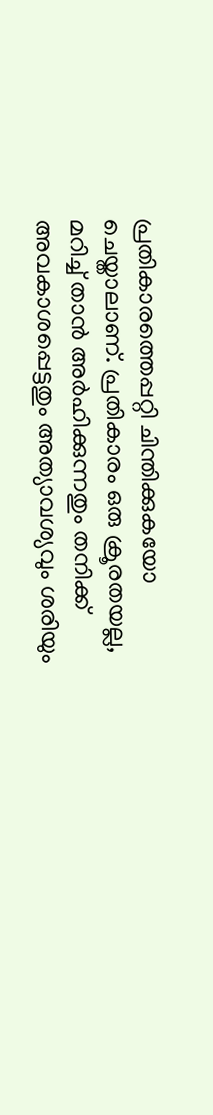പ്രതികാരത്തെപ്പറ്റി ചിന്തിക്കുകയോ ചെയ്താലാണ്. പ്രതികാരം ഒരു ക്രൂരതയല്ല, മറിച്ച് താന്‍ അർഹിക്കുന്നതും തനിക്ക് അവകാശപ്പെട്ടതും അത്യാവശ്യവും ശരിയും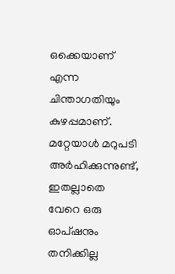ഒക്കെയാണ് എന്ന ചിന്താഗതിയും കുഴപ്പമാണ്. മറ്റേയാള്‍ മറുപടി അർഹിക്കുന്നുണ്ട്, ഇതല്ലാതെ വേറെ ഒരു ഓപ്ഷനും തനിക്കില്ല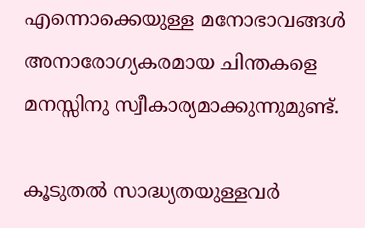എന്നൊക്കെയുള്ള മനോഭാവങ്ങൾ അനാരോഗ്യകരമായ ചിന്തകളെ മനസ്സിനു സ്വീകാര്യമാക്കുന്നുമുണ്ട്.

കൂടുതല്‍ സാദ്ധ്യതയുള്ളവര്‍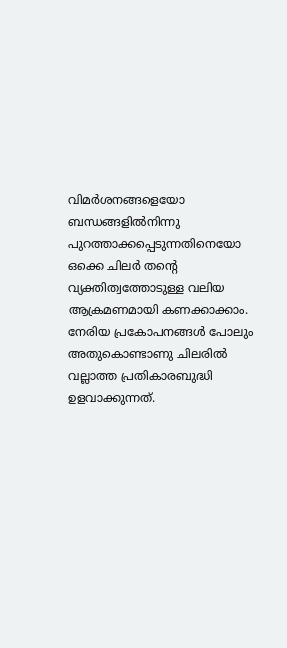വിമർശനങ്ങളെയോ ബന്ധങ്ങളില്‍നിന്നു പുറത്താക്കപ്പെടുന്നതിനെയോ ഒക്കെ ചിലർ തന്‍റെ വ്യക്തിത്വത്തോടുള്ള വലിയ ആക്രമണമായി കണക്കാക്കാം. നേരിയ പ്രകോപനങ്ങൾ പോലും അതുകൊണ്ടാണു ചിലരില്‍ വല്ലാത്ത പ്രതികാരബുദ്ധി ഉളവാക്കുന്നത്.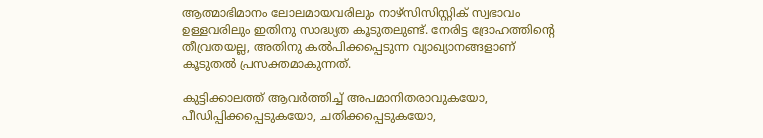ആത്മാഭിമാനം ലോലമായവരിലും നാഴ്സിസിസ്റ്റിക് സ്വഭാവം ഉള്ളവരിലും ഇതിനു സാദ്ധ്യത കൂടുതലുണ്ട്. നേരിട്ട ദ്രോഹത്തിന്‍റെ തീവ്രതയല്ല, അതിനു കല്‍പിക്കപ്പെടുന്ന വ്യാഖ്യാനങ്ങളാണ് കൂടുതൽ പ്രസക്തമാകുന്നത്.

കുട്ടിക്കാലത്ത് ആവര്‍ത്തിച്ച് അപമാനിതരാവുകയോ, പീഡിപ്പിക്കപ്പെടുകയോ, ചതിക്കപ്പെടുകയോ,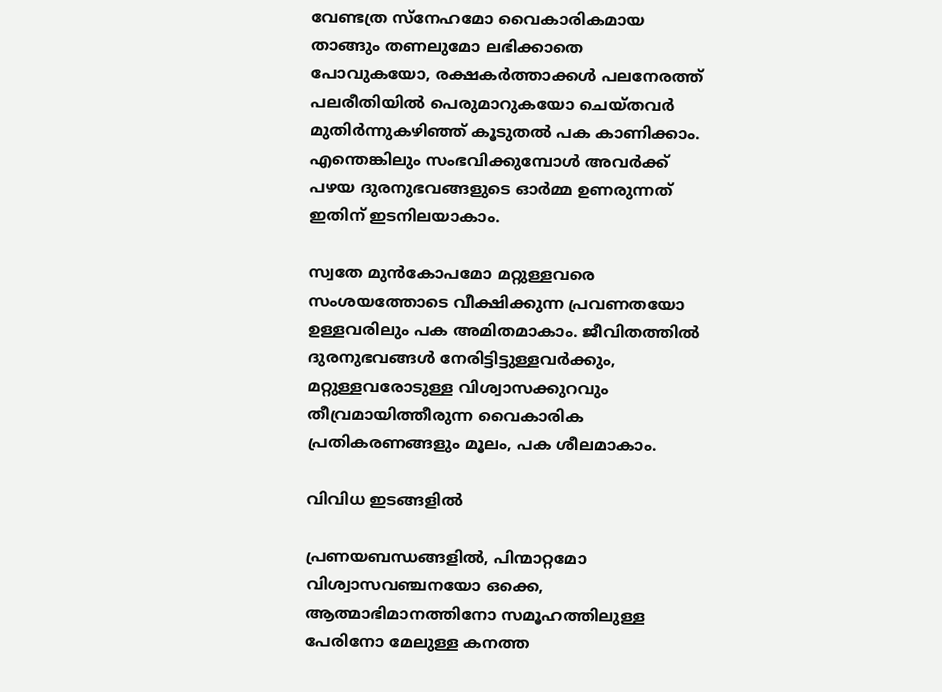വേണ്ടത്ര സ്നേഹമോ വൈകാരികമായ താങ്ങും തണലുമോ ലഭിക്കാതെ പോവുകയോ, രക്ഷകർത്താക്കൾ പലനേരത്ത് പലരീതിയിൽ പെരുമാറുകയോ ചെയ്തവർ മുതിര്‍ന്നുകഴിഞ്ഞ് കൂടുതൽ പക കാണിക്കാം. എന്തെങ്കിലും സംഭവിക്കുമ്പോൾ അവർക്ക് പഴയ ദുരനുഭവങ്ങളുടെ ഓർമ്മ ഉണരുന്നത് ഇതിന് ഇടനിലയാകാം.

സ്വതേ മുൻകോപമോ മറ്റുള്ളവരെ സംശയത്തോടെ വീക്ഷിക്കുന്ന പ്രവണതയോ ഉള്ളവരിലും പക അമിതമാകാം. ജീവിതത്തിൽ ദുരനുഭവങ്ങൾ നേരിട്ടിട്ടുള്ളവർക്കും, മറ്റുള്ളവരോടുള്ള വിശ്വാസക്കുറവും തീവ്രമായിത്തീരുന്ന വൈകാരിക പ്രതികരണങ്ങളും മൂലം, പക ശീലമാകാം.

വിവിധ ഇടങ്ങളിൽ

പ്രണയബന്ധങ്ങളിൽ, പിന്മാറ്റമോ വിശ്വാസവഞ്ചനയോ ഒക്കെ, ആത്മാഭിമാനത്തിനോ സമൂഹത്തിലുള്ള പേരിനോ മേലുള്ള കനത്ത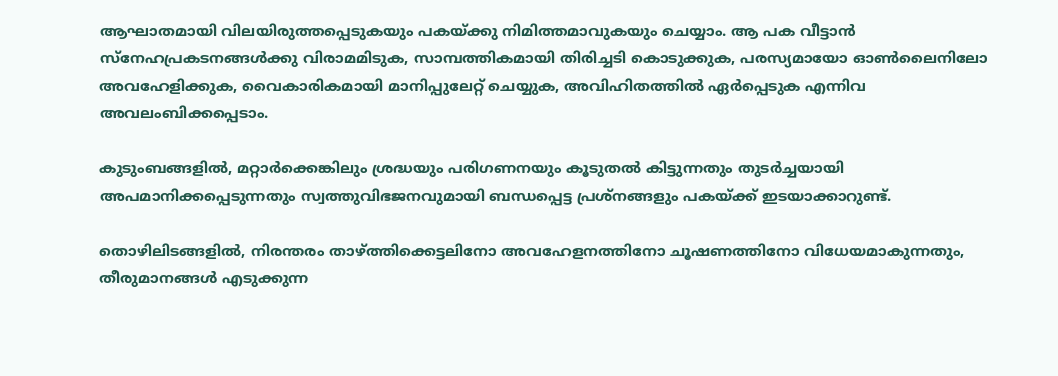ആഘാതമായി വിലയിരുത്തപ്പെടുകയും പകയ്ക്കു നിമിത്തമാവുകയും ചെയ്യാം. ആ പക വീട്ടാന്‍ സ്നേഹപ്രകടനങ്ങള്‍ക്കു വിരാമമിടുക, സാമ്പത്തികമായി തിരിച്ചടി കൊടുക്കുക, പരസ്യമായോ ഓൺലൈനിലോ അവഹേളിക്കുക, വൈകാരികമായി മാനിപ്പുലേറ്റ് ചെയ്യുക, അവിഹിതത്തില്‍ ഏര്‍പ്പെടുക എന്നിവ അവലംബിക്കപ്പെടാം.

കുടുംബങ്ങളിൽ, മറ്റാര്‍ക്കെങ്കിലും ശ്രദ്ധയും പരിഗണനയും കൂടുതൽ കിട്ടുന്നതും തുടര്‍ച്ചയായി അപമാനിക്കപ്പെടുന്നതും സ്വത്തുവിഭജനവുമായി ബന്ധപ്പെട്ട പ്രശ്നങ്ങളും പകയ്ക്ക് ഇടയാക്കാറുണ്ട്.

തൊഴിലിടങ്ങളിൽ, നിരന്തരം താഴ്ത്തിക്കെട്ടലിനോ അവഹേളനത്തിനോ ചൂഷണത്തിനോ വിധേയമാകുന്നതും, തീരുമാനങ്ങള്‍ എടുക്കുന്ന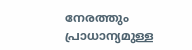നേരത്തും പ്രാധാന്യമുള്ള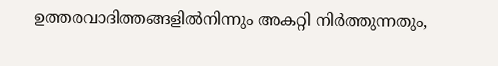ഉത്തരവാദിത്തങ്ങളില്‍നിന്നും അകറ്റി നിർത്തുന്നതും,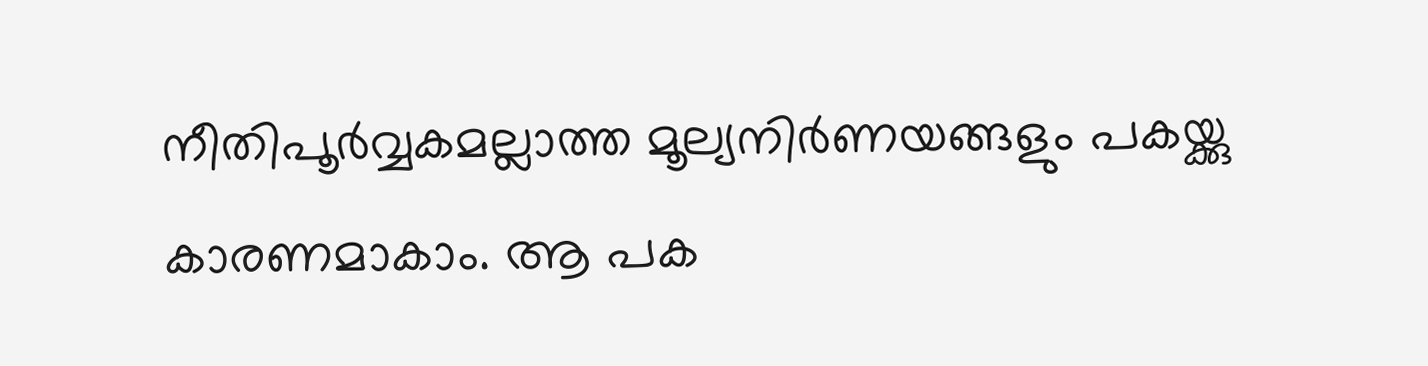നീതിപൂർവ്വകമല്ലാത്ത മൂല്യനിർണയങ്ങളും പകയ്ക്കു കാരണമാകാം. ആ പക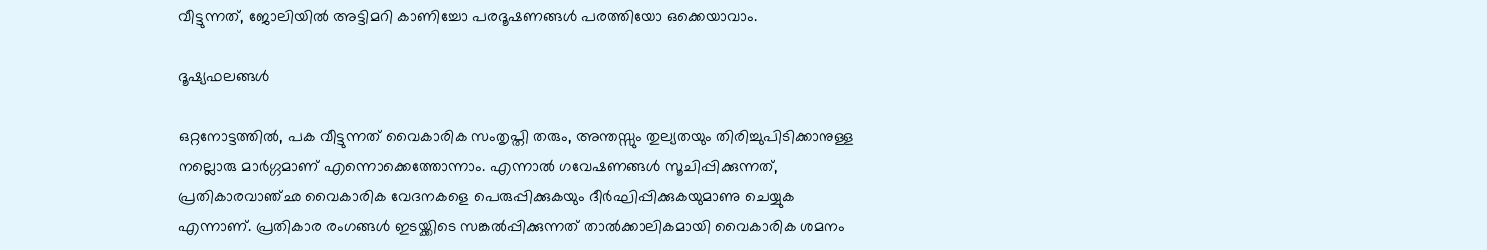വീട്ടുന്നത്, ജോലിയില്‍ അട്ടിമറി കാണിച്ചോ പരദൂഷണങ്ങൾ പരത്തിയോ ഒക്കെയാവാം.

ദൂഷ്യഫലങ്ങൾ

ഒറ്റനോട്ടത്തിൽ, പക വീട്ടുന്നത് വൈകാരിക സംതൃപ്തി തരും, അന്തസ്സും തുല്യതയും തിരിച്ചുപിടിക്കാനുള്ള നല്ലൊരു മാർഗ്ഗമാണ് എന്നൊക്കെത്തോന്നാം. എന്നാൽ ഗവേഷണങ്ങൾ സൂചിപ്പിക്കുന്നത്, പ്രതികാരവാഞ്ഛ വൈകാരിക വേദനകളെ പെരുപ്പിക്കുകയും ദീര്‍ഘിപ്പിക്കുകയുമാണു ചെയ്യുക എന്നാണ്. പ്രതികാര രംഗങ്ങൾ ഇടയ്ക്കിടെ സങ്കൽപ്പിക്കുന്നത് താല്‍ക്കാലികമായി വൈകാരിക ശമനം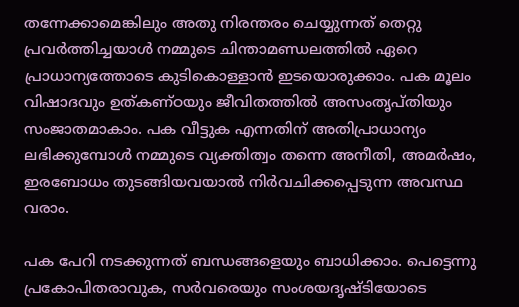തന്നേക്കാമെങ്കിലും അതു നിരന്തരം ചെയ്യുന്നത് തെറ്റു പ്രവര്‍ത്തിച്ചയാള്‍ നമ്മുടെ ചിന്താമണ്ഡലത്തിൽ ഏറെ പ്രാധാന്യത്തോടെ കുടികൊള്ളാന്‍ ഇടയൊരുക്കാം. പക മൂലം വിഷാദവും ഉത്കണ്ഠയും ജീവിതത്തില്‍ അസംതൃപ്തിയും സംജാതമാകാം. പക വീട്ടുക എന്നതിന് അതിപ്രാധാന്യം ലഭിക്കുമ്പോൾ നമ്മുടെ വ്യക്തിത്വം തന്നെ അനീതി, അമര്‍ഷം, ഇരബോധം തുടങ്ങിയവയാല്‍ നിര്‍വചിക്കപ്പെടുന്ന അവസ്ഥ വരാം.

പക പേറി നടക്കുന്നത് ബന്ധങ്ങളെയും ബാധിക്കാം. പെട്ടെന്നു പ്രകോപിതരാവുക, സര്‍വരെയും സംശയദൃഷ്ടിയോടെ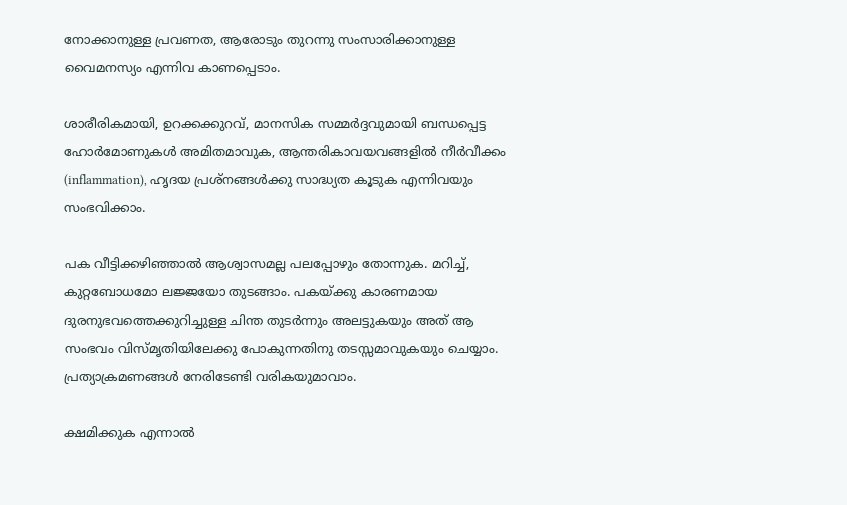നോക്കാനുള്ള പ്രവണത, ആരോടും തുറന്നു സംസാരിക്കാനുള്ള വൈമനസ്യം എന്നിവ കാണപ്പെടാം.

ശാരീരികമായി, ഉറക്കക്കുറവ്, മാനസിക സമ്മർദ്ദവുമായി ബന്ധപ്പെട്ട ഹോർമോണുകള്‍ അമിതമാവുക, ആന്തരികാവയവങ്ങളില്‍ നീര്‍വീക്കം (inflammation), ഹൃദയ പ്രശ്നങ്ങൾക്കു സാദ്ധ്യത കൂടുക എന്നിവയും സംഭവിക്കാം.

പക വീട്ടിക്കഴിഞ്ഞാൽ ആശ്വാസമല്ല പലപ്പോഴും തോന്നുക. മറിച്ച്, കുറ്റബോധമോ ലജ്ജയോ തുടങ്ങാം. പകയ്ക്കു കാരണമായ ദുരനുഭവത്തെക്കുറിച്ചുള്ള ചിന്ത തുടര്‍ന്നും അലട്ടുകയും അത് ആ സംഭവം വിസ്മൃതിയിലേക്കു പോകുന്നതിനു തടസ്സമാവുകയും ചെയ്യാം. പ്രത്യാക്രമണങ്ങൾ നേരിടേണ്ടി വരികയുമാവാം.

ക്ഷമിക്കുക എന്നാൽ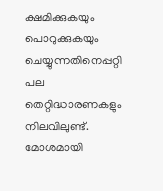ക്ഷമിക്കുകയും പൊറുക്കുകയും ചെയ്യുന്നതിനെപ്പറ്റി പല തെറ്റിദ്ധാരണകളും നിലവിലുണ്ട്. മോശമായി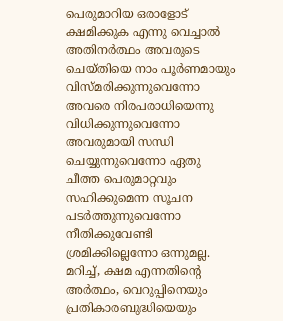പെരുമാറിയ ഒരാളോട് ക്ഷമിക്കുക എന്നു വെച്ചാൽ അതിനർത്ഥം അവരുടെ ചെയ്തിയെ നാം പൂർണമായും വിസ്മരിക്കുന്നുവെന്നോ അവരെ നിരപരാധിയെന്നു വിധിക്കുന്നുവെന്നോ അവരുമായി സന്ധി ചെയ്യുന്നുവെന്നോ ഏതു ചീത്ത പെരുമാറ്റവും സഹിക്കുമെന്ന സൂചന പടര്‍ത്തുന്നുവെന്നോ നീതിക്കുവേണ്ടി ശ്രമിക്കില്ലെന്നോ ഒന്നുമല്ല. മറിച്ച്, ക്ഷമ എന്നതിന്‍റെ അർത്ഥം, വെറുപ്പിനെയും പ്രതികാരബുദ്ധിയെയും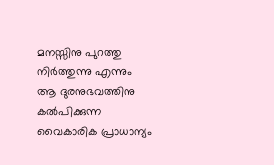മനസ്സിനു പുറത്തു നിര്‍ത്തുന്നു എന്നും ആ ദുരനുഭവത്തിനു കല്‍പിക്കുന്ന വൈകാരിക പ്രാധാന്യം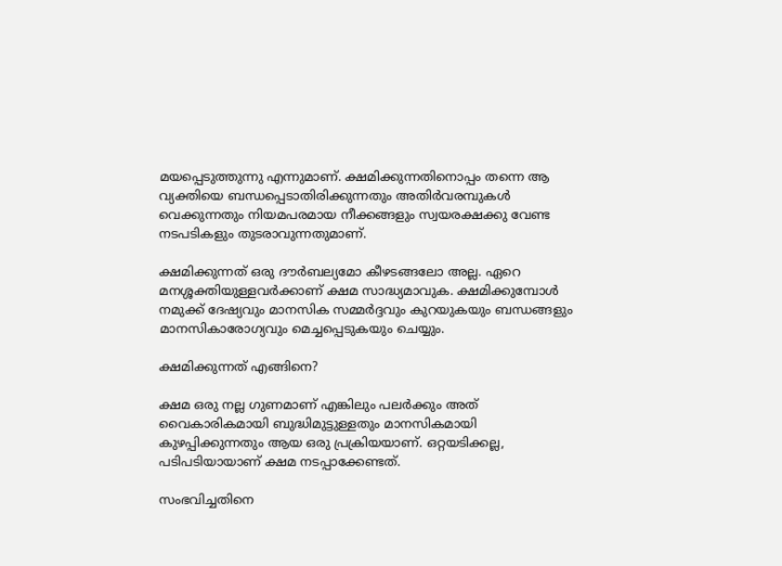മയപ്പെടുത്തുന്നു എന്നുമാണ്. ക്ഷമിക്കുന്നതിനൊപ്പം തന്നെ ആ വ്യക്തിയെ ബന്ധപ്പെടാതിരിക്കുന്നതും അതിർവരമ്പുകൾ വെക്കുന്നതും നിയമപരമായ നീക്കങ്ങളും സ്വയരക്ഷക്കു വേണ്ട നടപടികളും തുടരാവുന്നതുമാണ്.

ക്ഷമിക്കുന്നത് ഒരു ദൗർബല്യമോ കീഴടങ്ങലോ അല്ല. ഏറെ മനശ്ശക്തിയുള്ളവർക്കാണ് ക്ഷമ സാദ്ധ്യമാവുക. ക്ഷമിക്കുമ്പോൾ നമുക്ക് ദേഷ്യവും മാനസിക സമ്മർദ്ദവും കുറയുകയും ബന്ധങ്ങളും മാനസികാരോഗ്യവും മെച്ചപ്പെടുകയും ചെയ്യും.

ക്ഷമിക്കുന്നത് എങ്ങിനെ?

ക്ഷമ ഒരു നല്ല ഗുണമാണ് എങ്കിലും പലർക്കും അത് വൈകാരികമായി ബുദ്ധിമുട്ടുള്ളതും മാനസികമായി കുഴപ്പിക്കുന്നതും ആയ ഒരു പ്രക്രിയയാണ്. ഒറ്റയടിക്കല്ല, പടിപടിയായാണ് ക്ഷമ നടപ്പാക്കേണ്ടത്.

സംഭവിച്ചതിനെ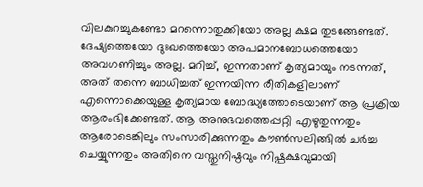വിലകുറച്ചുകണ്ടോ മറന്നൊതുക്കിയോ അല്ല ക്ഷമ തുടങ്ങേണ്ടത്. ദേഷ്യത്തെയോ ദുഃഖത്തെയോ അപമാനബോധത്തെയോ അവഗണിച്ചും അല്ല. മറിച്ച്, ഇന്നതാണ് കൃത്യമായും നടന്നത്, അത് തന്നെ ബാധിച്ചത് ഇന്നയിന്ന രീതികളിലാണ് എന്നൊക്കെയുള്ള കൃത്യമായ ബോദ്ധ്യത്തോടെയാണ് ആ പ്രക്രിയ ആരംഭിക്കേണ്ടത്. ആ അനുഭവത്തെപ്പറ്റി എഴുതുന്നതും ആരോടെങ്കിലും സംസാരിക്കുന്നതും കൗൺസലിങ്ങിൽ ചർച്ച ചെയ്യുന്നതും അതിനെ വസ്തുനിഷ്ഠവും നിഷ്പക്ഷവുമായി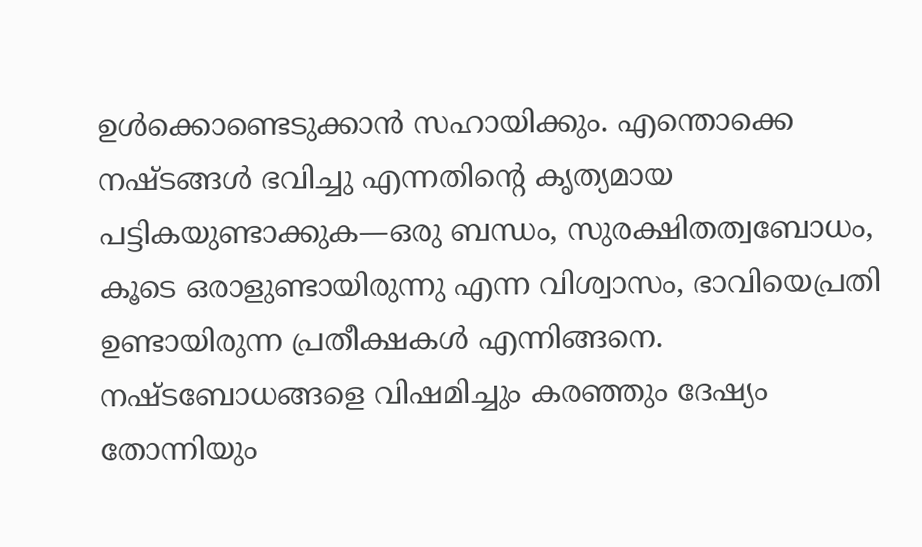ഉള്‍ക്കൊണ്ടെടുക്കാൻ സഹായിക്കും. എന്തൊക്കെ നഷ്ടങ്ങള്‍ ഭവിച്ചു എന്നതിന്‍റെ കൃത്യമായ പട്ടികയുണ്ടാക്കുക—ഒരു ബന്ധം, സുരക്ഷിതത്വബോധം, കൂടെ ഒരാളുണ്ടായിരുന്നു എന്ന വിശ്വാസം, ഭാവിയെപ്രതി ഉണ്ടായിരുന്ന പ്രതീക്ഷകള്‍ എന്നിങ്ങനെ. നഷ്ടബോധങ്ങളെ വിഷമിച്ചും കരഞ്ഞും ദേഷ്യം തോന്നിയും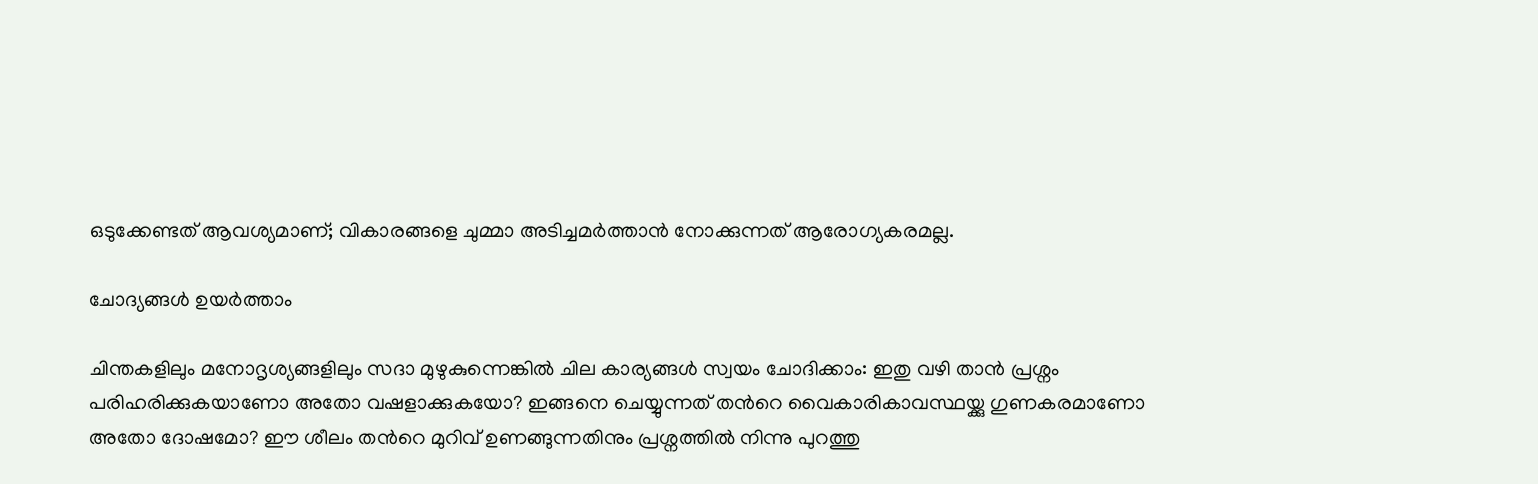ഒടുക്കേണ്ടത് ആവശ്യമാണ്; വികാരങ്ങളെ ചുമ്മാ അടിച്ചമര്‍ത്താന്‍ നോക്കുന്നത് ആരോഗ്യകരമല്ല.

ചോദ്യങ്ങള്‍ ഉയര്‍ത്താം

ചിന്തകളിലും മനോദൃശ്യങ്ങളിലും സദാ മുഴുകുന്നെങ്കില്‍ ചില കാര്യങ്ങൾ സ്വയം ചോദിക്കാം: ഇതു വഴി താൻ പ്രശ്നം പരിഹരിക്കുകയാണോ അതോ വഷളാക്കുകയോ? ഇങ്ങനെ ചെയ്യുന്നത് തന്‍റെ വൈകാരികാവസ്ഥയ്ക്കു ഗുണകരമാണോ അതോ ദോഷമോ? ഈ ശീലം തന്‍റെ മുറിവ് ഉണങ്ങുന്നതിനും പ്രശ്നത്തിൽ നിന്നു പുറത്തു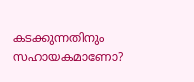കടക്കുന്നതിനും സഹായകമാണോ?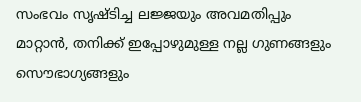സംഭവം സൃഷ്ടിച്ച ലജ്ജയും അവമതിപ്പും മാറ്റാൻ, തനിക്ക് ഇപ്പോഴുമുള്ള നല്ല ഗുണങ്ങളും സൌഭാഗ്യങ്ങളും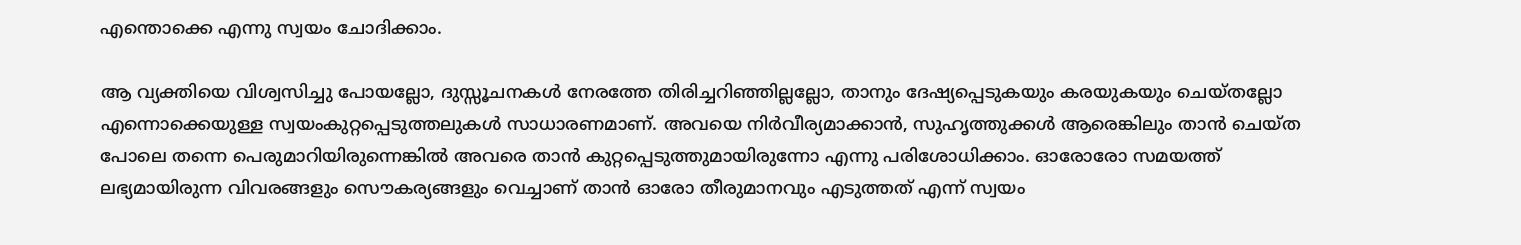എന്തൊക്കെ എന്നു സ്വയം ചോദിക്കാം.

ആ വ്യക്തിയെ വിശ്വസിച്ചു പോയല്ലോ, ദുസ്സൂചനകള്‍ നേരത്തേ തിരിച്ചറിഞ്ഞില്ലല്ലോ, താനും ദേഷ്യപ്പെടുകയും കരയുകയും ചെയ്തല്ലോ എന്നൊക്കെയുള്ള സ്വയംകുറ്റപ്പെടുത്തലുകള്‍ സാധാരണമാണ്. അവയെ നിർവീര്യമാക്കാൻ, സുഹൃത്തുക്കള്‍ ആരെങ്കിലും താന്‍ ചെയ്ത പോലെ തന്നെ പെരുമാറിയിരുന്നെങ്കിൽ അവരെ താൻ കുറ്റപ്പെടുത്തുമായിരുന്നോ എന്നു പരിശോധിക്കാം. ഓരോരോ സമയത്ത് ലഭ്യമായിരുന്ന വിവരങ്ങളും സൌകര്യങ്ങളും വെച്ചാണ് താൻ ഓരോ തീരുമാനവും എടുത്തത് എന്ന് സ്വയം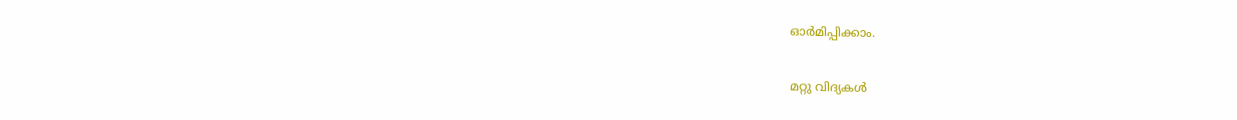ഓര്‍മിപ്പിക്കാം.

മറ്റു വിദ്യകള്‍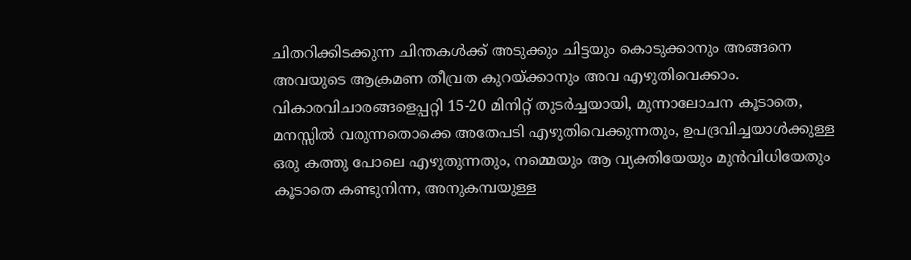ചിതറിക്കിടക്കുന്ന ചിന്തകൾക്ക് അടുക്കും ചിട്ടയും കൊടുക്കാനും അങ്ങനെ അവയുടെ ആക്രമണ തീവ്രത കുറയ്ക്കാനും അവ എഴുതിവെക്കാം. വികാരവിചാരങ്ങളെപ്പറ്റി 15-20 മിനിറ്റ് തുടർച്ചയായി, മുന്നാലോചന കൂടാതെ, മനസ്സില്‍ വരുന്നതൊക്കെ അതേപടി എഴുതിവെക്കുന്നതും, ഉപദ്രവിച്ചയാൾക്കുള്ള ഒരു കത്തു പോലെ എഴുതുന്നതും, നമ്മെയും ആ വ്യക്തിയേയും മുന്‍വിധിയേതും കൂടാതെ കണ്ടുനിന്ന, അനുകമ്പയുള്ള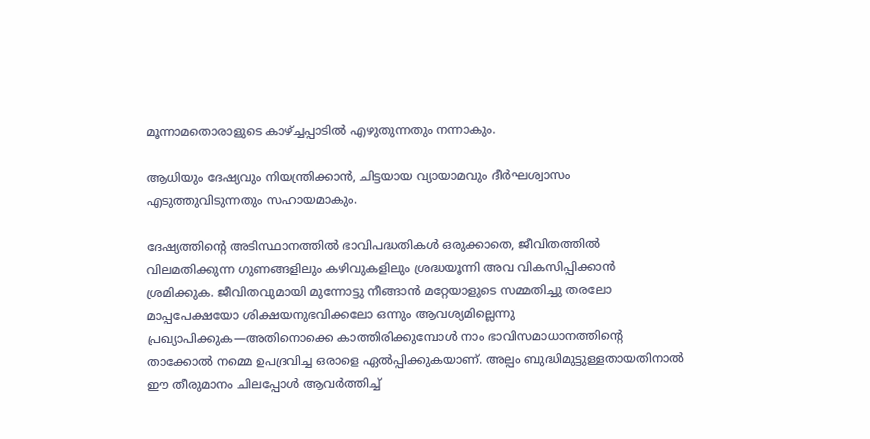മൂന്നാമതൊരാളുടെ കാഴ്ച്ചപ്പാടില്‍ എഴുതുന്നതും നന്നാകും.

ആധിയും ദേഷ്യവും നിയന്ത്രിക്കാൻ, ചിട്ടയായ വ്യായാമവും ദീർഘശ്വാസം എടുത്തുവിടുന്നതും സഹായമാകും.

ദേഷ്യത്തിന്‍റെ അടിസ്ഥാനത്തിൽ ഭാവിപദ്ധതികൾ ഒരുക്കാതെ, ജീവിതത്തിൽ വിലമതിക്കുന്ന ഗുണങ്ങളിലും കഴിവുകളിലും ശ്രദ്ധയൂന്നി അവ വികസിപ്പിക്കാന്‍ ശ്രമിക്കുക. ജീവിതവുമായി മുന്നോട്ടു നീങ്ങാൻ മറ്റേയാളുടെ സമ്മതിച്ചു തരലോ മാപ്പപേക്ഷയോ ശിക്ഷയനുഭവിക്കലോ ഒന്നും ആവശ്യമില്ലെന്നു പ്രഖ്യാപിക്കുക—അതിനൊക്കെ കാത്തിരിക്കുമ്പോള്‍ നാം ഭാവിസമാധാനത്തിന്‍റെ താക്കോല്‍ നമ്മെ ഉപദ്രവിച്ച ഒരാളെ ഏൽപ്പിക്കുകയാണ്. അല്പം ബുദ്ധിമുട്ടുള്ളതായതിനാൽ ഈ തീരുമാനം ചിലപ്പോൾ ആവര്‍ത്തിച്ച്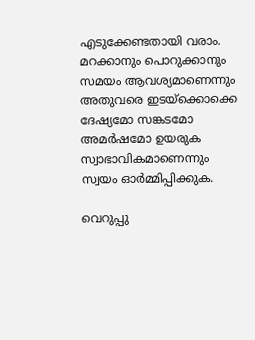എടുക്കേണ്ടതായി വരാം. മറക്കാനും പൊറുക്കാനും സമയം ആവശ്യമാണെന്നും അതുവരെ ഇടയ്ക്കൊക്കെ ദേഷ്യമോ സങ്കടമോ അമർഷമോ ഉയരുക സ്വാഭാവികമാണെന്നും സ്വയം ഓർമ്മിപ്പിക്കുക.

വെറുപ്പു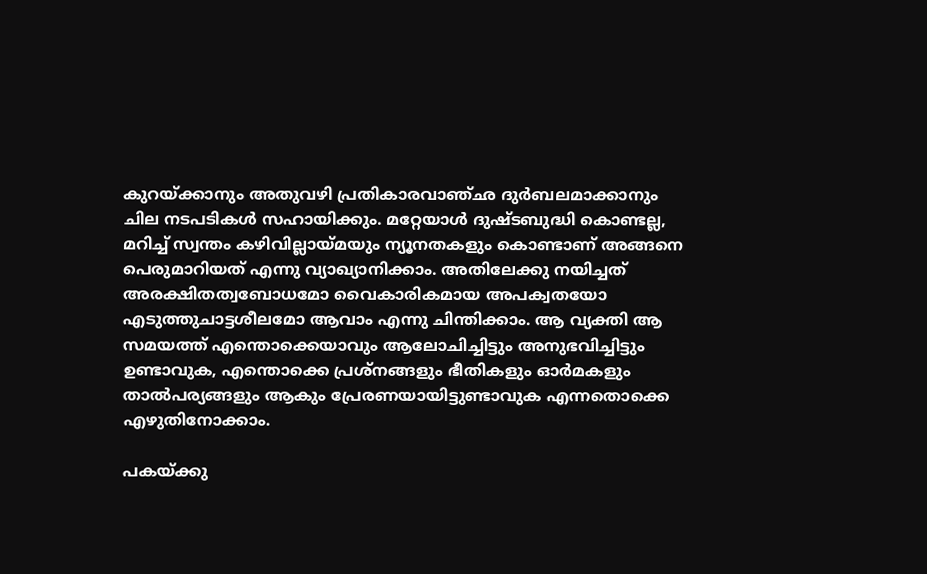കുറയ്ക്കാനും അതുവഴി പ്രതികാരവാഞ്ഛ ദുർബലമാക്കാനും ചില നടപടികള്‍ സഹായിക്കും. മറ്റേയാൾ ദുഷ്ടബുദ്ധി കൊണ്ടല്ല, മറിച്ച് സ്വന്തം കഴിവില്ലായ്മയും ന്യൂനതകളും കൊണ്ടാണ് അങ്ങനെ പെരുമാറിയത് എന്നു വ്യാഖ്യാനിക്കാം. അതിലേക്കു നയിച്ചത് അരക്ഷിതത്വബോധമോ വൈകാരികമായ അപക്വതയോ എടുത്തുചാട്ടശീലമോ ആവാം എന്നു ചിന്തിക്കാം. ആ വ്യക്തി ആ സമയത്ത് എന്തൊക്കെയാവും ആലോചിച്ചിട്ടും അനുഭവിച്ചിട്ടും ഉണ്ടാവുക, എന്തൊക്കെ പ്രശ്നങ്ങളും ഭീതികളും ഓര്‍മകളും താല്‍പര്യങ്ങളും ആകും പ്രേരണയായിട്ടുണ്ടാവുക എന്നതൊക്കെ എഴുതിനോക്കാം.

പകയ്ക്കു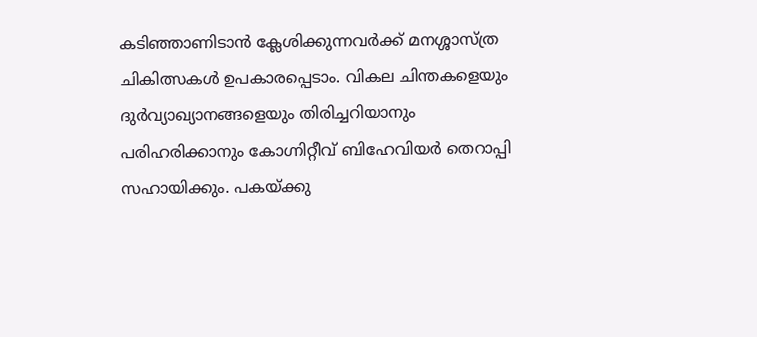കടിഞ്ഞാണിടാന്‍ ക്ലേശിക്കുന്നവർക്ക് മനശ്ശാസ്ത്ര ചികിത്സകൾ ഉപകാരപ്പെടാം. വികല ചിന്തകളെയും ദുർവ്യാഖ്യാനങ്ങളെയും തിരിച്ചറിയാനും പരിഹരിക്കാനും കോഗ്നിറ്റീവ് ബിഹേവിയര്‍ തെറാപ്പി സഹായിക്കും. പകയ്ക്കു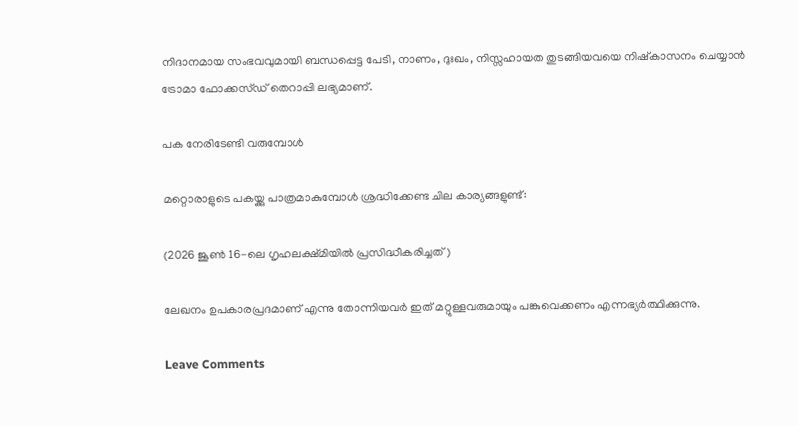നിദാനമായ സംഭവവുമായി ബന്ധപ്പെട്ട പേടി, നാണം, ദുഃഖം, നിസ്സഹായത തുടങ്ങിയവയെ നിഷ്കാസനം ചെയ്യാന്‍ ട്രോമാ ഫോക്കസ്ഡ് തെറാപ്പി ലഭ്യമാണ്.

പക നേരിടേണ്ടി വരുമ്പോള്‍

മറ്റൊരാളുടെ പകയ്ക്കു പാത്രമാകുമ്പോൾ ശ്രദ്ധിക്കേണ്ട ചില കാര്യങ്ങളുണ്ട്:

(2026 ജൂണ്‍ 16-ലെ ഗൃഹലക്ഷ്മിയില്‍ പ്രസിദ്ധീകരിച്ചത്)

ലേഖനം ഉപകാരപ്രദമാണ് എന്നു തോന്നിയവര്‍ ഇത് മറ്റുള്ളവരുമായും പങ്കുവെക്കണം എന്നഭ്യര്‍ത്ഥിക്കുന്നു.

Leave Comments